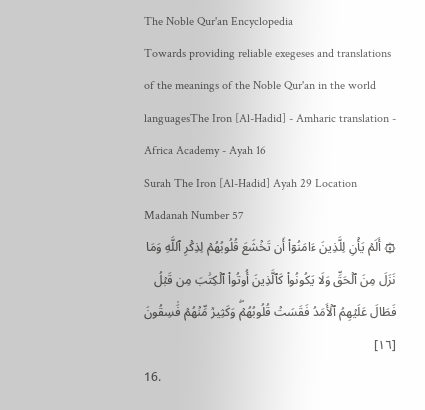The Noble Qur'an Encyclopedia
Towards providing reliable exegeses and translations of the meanings of the Noble Qur'an in the world languagesThe Iron [Al-Hadid] - Amharic translation - Africa Academy - Ayah 16
Surah The Iron [Al-Hadid] Ayah 29 Location Madanah Number 57
۞ أَلَمۡ يَأۡنِ لِلَّذِينَ ءَامَنُوٓاْ أَن تَخۡشَعَ قُلُوبُهُمۡ لِذِكۡرِ ٱللَّهِ وَمَا نَزَلَ مِنَ ٱلۡحَقِّ وَلَا يَكُونُواْ كَٱلَّذِينَ أُوتُواْ ٱلۡكِتَٰبَ مِن قَبۡلُ فَطَالَ عَلَيۡهِمُ ٱلۡأَمَدُ فَقَسَتۡ قُلُوبُهُمۡۖ وَكَثِيرٞ مِّنۡهُمۡ فَٰسِقُونَ [١٦]
16.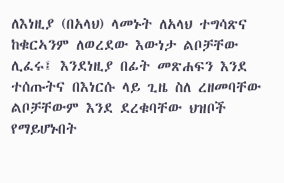ለእነዚያ (በአላህ) ላመኑት ለአላህ ተግሳጽና ከቁርኣንም ለወረደው እውነታ ልቦቻቸው ሊፈሩ፤ እንደነዚያ በፊት መጽሐፍን እንደ ተሰጡትና በእነርሱ ላይ ጊዜ ስለ ረዘመባቸው ልቦቻቸውም እንደ ደረቁባቸው ህዝቦች የማይሆኑበት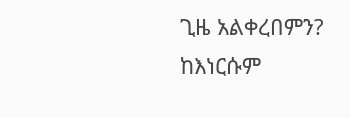ጊዜ አልቀረበምን? ከእነርሱም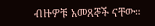ብዙዎቹ አመጸኞች ናቸው።